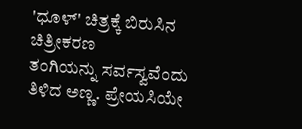'ಧೂಳ್' ಚಿತ್ರಕ್ಕೆ ಬಿರುಸಿನ ಚಿತ್ರೀಕರಣ
ತಂಗಿಯನ್ನು ಸರ್ವಸ್ವವೆಂದು ತಿಳಿದ ಅಣ್ಣ. ಪ್ರೇಯಸಿಯೇ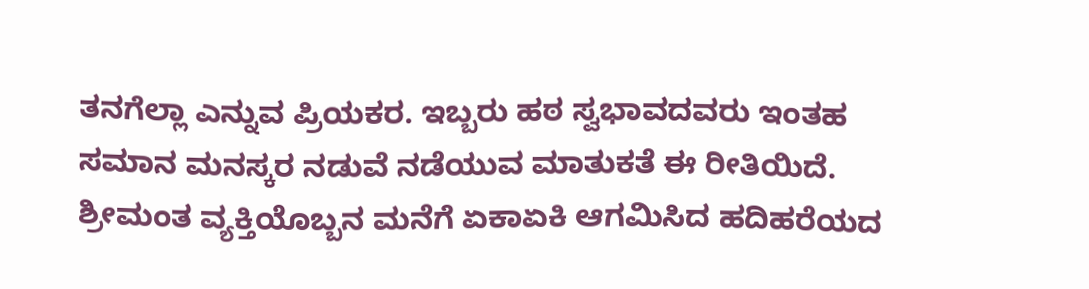ತನಗೆಲ್ಲಾ ಎನ್ನುವ ಪ್ರಿಯಕರ. ಇಬ್ಬರು ಹಠ ಸ್ವಭಾವದವರು ಇಂತಹ ಸಮಾನ ಮನಸ್ಕರ ನಡುವೆ ನಡೆಯುವ ಮಾತುಕತೆ ಈ ರೀತಿಯಿದೆ.
ಶ್ರೀಮಂತ ವ್ಯಕ್ತಿಯೊಬ್ಬನ ಮನೆಗೆ ಏಕಾಏಕಿ ಆಗಮಿಸಿದ ಹದಿಹರೆಯದ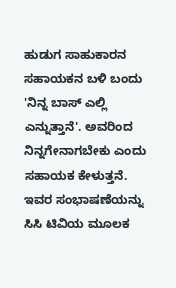ಹುಡುಗ ಸಾಹುಕಾರನ ಸಹಾಯಕನ ಬಳಿ ಬಂದು 'ನಿನ್ನ ಬಾಸ್ ಎಲ್ಲಿ ಎನ್ನುತ್ತಾನೆ'. ಅವರಿಂದ ನಿನ್ನಗೇನಾಗಬೇಕು ಎಂದು ಸಹಾಯಕ ಕೇಳುತ್ತನೆ. ಇವರ ಸಂಭಾಷಣೆಯನ್ನು ಸಿಸಿ ಟಿವಿಯ ಮೂಲಕ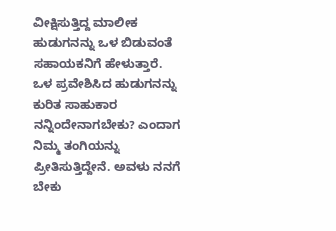ವೀಕ್ಷಿಸುತ್ತಿದ್ದ ಮಾಲೀಕ ಹುಡುಗನನ್ನು ಒಳ ಬಿಡುವಂತೆ ಸಹಾಯಕನಿಗೆ ಹೇಳುತ್ತಾರೆ.
ಒಳ ಪ್ರವೇಶಿಸಿದ ಹುಡುಗನನ್ನು ಕುರಿತ ಸಾಹುಕಾರ ನನ್ನಿಂದೇನಾಗಬೇಕು? ಎಂದಾಗ ನಿಮ್ಮ ತಂಗಿಯನ್ನು ಪ್ರೀತಿಸುತ್ತಿದ್ದೇನೆ. ಅವಳು ನನಗೆ ಬೇಕು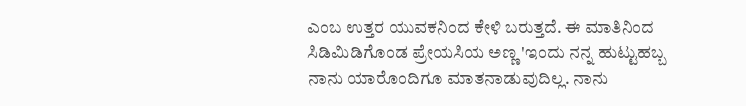ಎಂಬ ಉತ್ತರ ಯುವಕನಿಂದ ಕೇಳಿ ಬರುತ್ತದೆ. ಈ ಮಾತಿನಿಂದ ಸಿಡಿಮಿಡಿಗೊಂಡ ಪ್ರೇಯಸಿಯ ಅಣ್ಣ 'ಇಂದು ನನ್ನ ಹುಟ್ಟುಹಬ್ಬ ನಾನು ಯಾರೊಂದಿಗೂ ಮಾತನಾಡುವುದಿಲ್ಲ. ನಾನು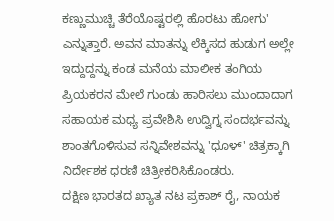ಕಣ್ಣುಮುಚ್ಚಿ ತೆರೆಯೊಷ್ಟರಲ್ಲಿ ಹೊರಟು ಹೋಗು' ಎನ್ನುತ್ತಾರೆ. ಅವನ ಮಾತನ್ನು ಲೆಕ್ಕಿಸದ ಹುಡುಗ ಅಲ್ಲೇ ಇದ್ದುದ್ದನ್ನು ಕಂಡ ಮನೆಯ ಮಾಲೀಕ ತಂಗಿಯ ಪ್ರಿಯಕರನ ಮೇಲೆ ಗುಂಡು ಹಾರಿಸಲು ಮುಂದಾದಾಗ ಸಹಾಯಕ ಮಧ್ಯ ಪ್ರವೇಶಿಸಿ ಉದ್ವಿಗ್ನ ಸಂದರ್ಭವನ್ನು ಶಾಂತಗೊಳಿಸುವ ಸನ್ನಿವೇಶವನ್ನು 'ಧೂಳ್' ಚಿತ್ರಕ್ಕಾಗಿ ನಿರ್ದೇಶಕ ಧರಣಿ ಚಿತ್ರೀಕರಿಸಿಕೊಂಡರು.
ದಕ್ಷಿಣ ಭಾರತದ ಖ್ಯಾತ ನಟ ಪ್ರಕಾಶ್ ರೈ, ನಾಯಕ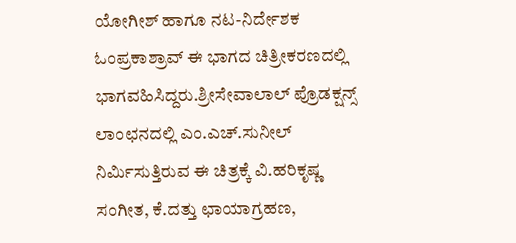ಯೋಗೀಶ್ ಹಾಗೂ ನಟ-ನಿರ್ದೇಶಕ ಓಂಪ್ರಕಾಶ್ರಾವ್ ಈ ಭಾಗದ ಚಿತ್ರೀಕರಣದಲ್ಲಿ ಭಾಗವಹಿಸಿದ್ದರು.ಶ್ರೀಸೇವಾಲಾಲ್ ಪ್ರೊಡಕ್ಷನ್ಸ್ ಲಾಂಛನದಲ್ಲಿ ಎಂ.ಎಚ್.ಸುನೀಲ್ ನಿರ್ಮಿಸುತ್ತಿರುವ ಈ ಚಿತ್ರಕ್ಕೆ ವಿ.ಹರಿಕೃಷ್ಣ ಸಂಗೀತ, ಕೆ.ದತ್ತು ಛಾಯಾಗ್ರಹಣ,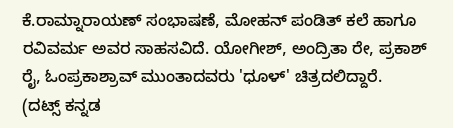ಕೆ.ರಾಮ್ನಾರಾಯಣ್ ಸಂಭಾಷಣೆ, ಮೋಹನ್ ಪಂಡಿತ್ ಕಲೆ ಹಾಗೂ ರವಿವರ್ಮ ಅವರ ಸಾಹಸವಿದೆ. ಯೋಗೀಶ್, ಅಂದ್ರಿತಾ ರೇ, ಪ್ರಕಾಶ್ ರೈ, ಓಂಪ್ರಕಾಶ್ರಾವ್ ಮುಂತಾದವರು 'ಧೂಳ್' ಚಿತ್ರದಲಿದ್ದಾರೆ.
(ದಟ್ಸ್ ಕನ್ನಡ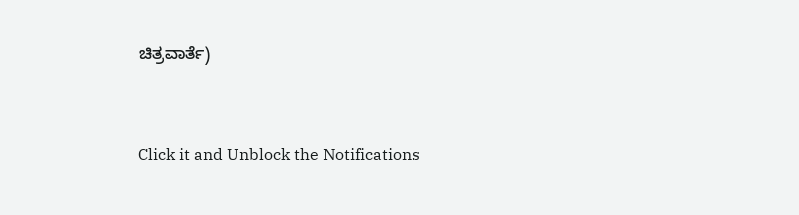ಚಿತ್ರವಾರ್ತೆ)


Click it and Unblock the Notifications